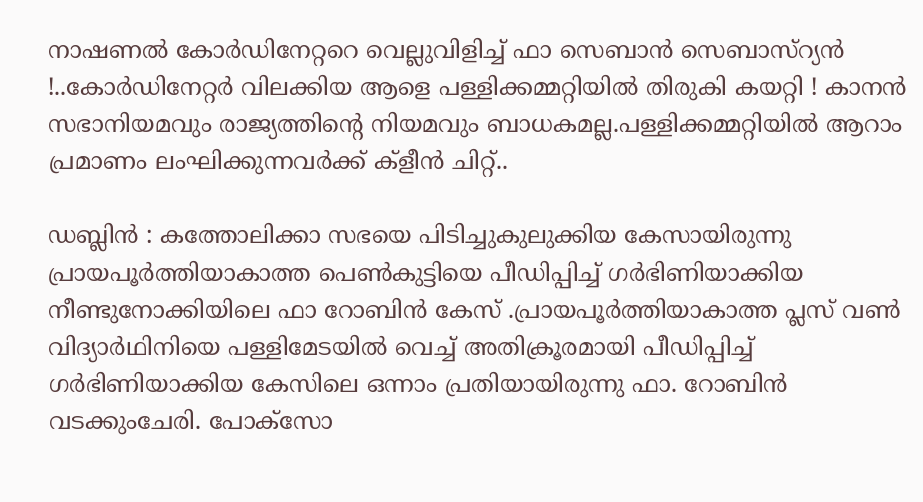നാഷണല്‍ കോര്‍ഡിനേറ്ററെ വെല്ലുവിളിച്ച് ഫാ സെബാന്‍ സെബാസ്‌റ്യന്‍ !..കോര്‍ഡിനേറ്റര്‍ വിലക്കിയ ആളെ പള്ളിക്കമ്മറ്റിയില്‍ തിരുകി കയറ്റി ! കാനന്‍ സഭാനിയമവും രാജ്യത്തിന്റെ നിയമവും ബാധകമല്ല.പള്ളിക്കമ്മറ്റിയില്‍ ആറാം പ്രമാണം ലംഘിക്കുന്നവര്‍ക്ക് ക്‌ളീന്‍ ചിറ്റ്..

ഡബ്ലിന്‍ : കത്തോലിക്കാ സഭയെ പിടിച്ചുകുലുക്കിയ കേസായിരുന്നു പ്രായപൂര്‍ത്തിയാകാത്ത പെണ്‍കുട്ടിയെ പീഡിപ്പിച്ച് ഗര്‍ഭിണിയാക്കിയ നീണ്ടുനോക്കിയിലെ ഫാ റോബിന്‍ കേസ് .പ്രായപൂര്‍ത്തിയാകാത്ത പ്ലസ് വണ്‍ വിദ്യാര്‍ഥിനിയെ പള്ളിമേടയില്‍ വെച്ച് അതിക്രൂരമായി പീഡിപ്പിച്ച് ഗര്‍ഭിണിയാക്കിയ കേസിലെ ഒന്നാം പ്രതിയായിരുന്നു ഫാ. റോബിന്‍ വടക്കുംചേരി. പോക്‌സോ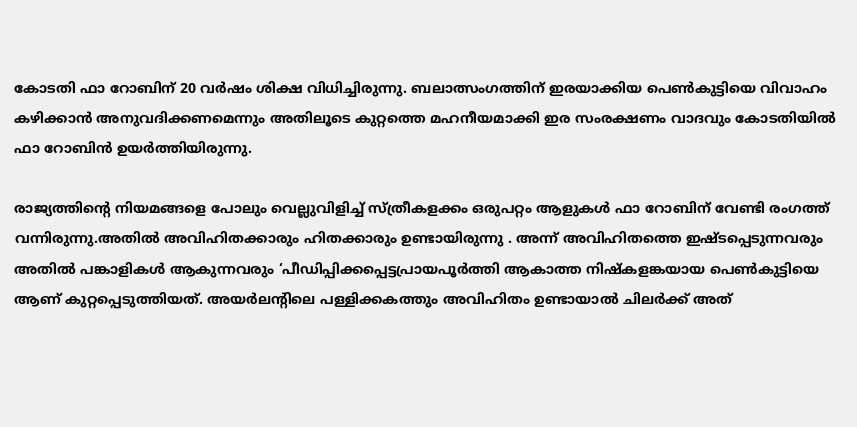കോടതി ഫാ റോബിന് 20 വര്‍ഷം ശിക്ഷ വിധിച്ചിരുന്നു. ബലാത്സംഗത്തിന് ഇരയാക്കിയ പെണ്‍കുട്ടിയെ വിവാഹം കഴിക്കാന്‍ അനുവദിക്കണമെന്നും അതിലൂടെ കുറ്റത്തെ മഹനീയമാക്കി ഇര സംരക്ഷണം വാദവും കോടതിയില്‍ ഫാ റോബിന്‍ ഉയര്‍ത്തിയിരുന്നു.

രാജ്യത്തിന്റെ നിയമങ്ങളെ പോലും വെല്ലുവിളിച്ച് സ്ത്രീകളക്കം ഒരുപറ്റം ആളുകള്‍ ഫാ റോബിന് വേണ്ടി രംഗത്ത് വന്നിരുന്നു.അതില്‍ അവിഹിതക്കാരും ഹിതക്കാരും ഉണ്ടായിരുന്നു . അന്ന് അവിഹിതത്തെ ഇഷ്ടപ്പെടുന്നവരും അതില്‍ പങ്കാളികള്‍ ആകുന്നവരും ‘പീഡിപ്പിക്കപ്പെട്ടപ്രായപൂര്‍ത്തി ആകാത്ത നിഷ്‌കളങ്കയായ പെണ്‍കുട്ടിയെ ആണ് കുറ്റപ്പെടുത്തിയത്. അയര്‍ലന്റിലെ പള്ളിക്കകത്തും അവിഹിതം ഉണ്ടായാല്‍ ചിലര്‍ക്ക് അത്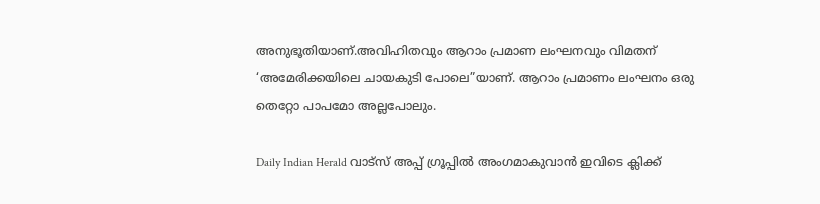അനുഭൂതിയാണ്.അവിഹിതവും ആറാം പ്രമാണ ലംഘനവും വിമതന് ‘അമേരിക്കയിലെ ചായകുടി പോലെ”യാണ്. ആറാം പ്രമാണം ലംഘനം ഒരു തെറ്റോ പാപമോ അല്ലപോലും.

Daily Indian Herald വാട്സ് അപ്പ് ഗ്രൂപ്പിൽ അംഗമാകുവാൻ ഇവിടെ ക്ലിക്ക്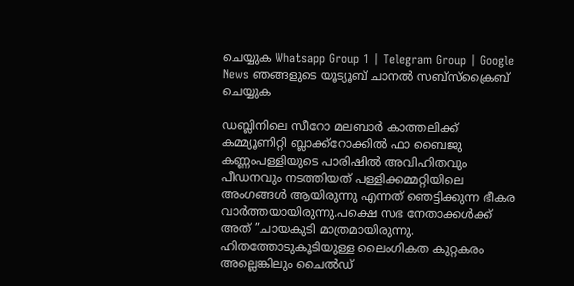ചെയ്യുക Whatsapp Group 1 | Telegram Group | Google News ഞങ്ങളുടെ യൂട്യൂബ് ചാനൽ സബ്സ്ക്രൈബ് ചെയ്യുക

ഡബ്ലിനിലെ സീറോ മലബാര്‍ കാത്തലിക്ക് കമ്മ്യൂണിറ്റി ബ്ലാക്ക്റോക്കില്‍ ഫാ ബൈജു കണ്ണംപള്ളിയുടെ പാരിഷില്‍ അവിഹിതവും പീഡനവും നടത്തിയത് പള്ളിക്കമ്മറ്റിയിലെ അംഗങ്ങള്‍ ആയിരുന്നു എന്നത് ഞെട്ടിക്കുന്ന ഭീകര വാര്‍ത്തയായിരുന്നു.പക്ഷെ സഭ നേതാക്കള്‍ക്ക് അത് ”ചായകുടി മാത്രമായിരുന്നു. ഹിതത്തോടുകൂടിയുള്ള ലൈംഗികത കുറ്റകരം അല്ലെങ്കിലും ചൈല്‍ഡ്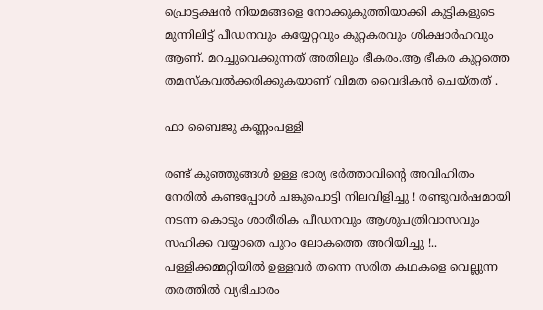പ്രൊട്ടക്ഷന്‍ നിയമങ്ങളെ നോക്കുകുത്തിയാക്കി കുട്ടികളുടെ മുന്നിലിട്ട് പീഡനവും കയ്യേറ്റവും കുറ്റകരവും ശിക്ഷാര്‍ഹവും ആണ്. മറച്ചുവെക്കുന്നത് അതിലും ഭീകരം.ആ ഭീകര കുറ്റത്തെ തമസ്‌കവല്‍ക്കരിക്കുകയാണ് വിമത വൈദികന്‍ ചെയ്തത് .

ഫാ ബൈജു കണ്ണംപള്ളി

രണ്ട് കുഞ്ഞുങ്ങള്‍ ഉള്ള ഭാര്യ ഭര്‍ത്താവിന്റെ അവിഹിതം നേരില്‍ കണ്ടപ്പോള്‍ ചങ്കുപൊട്ടി നിലവിളിച്ചു ! രണ്ടുവര്‍ഷമായി നടന്ന കൊടും ശാരീരിക പീഡനവും ആശുപത്രിവാസവും സഹിക്ക വയ്യാതെ പുറം ലോകത്തെ അറിയിച്ചു !.. പള്ളിക്കമ്മറ്റിയില്‍ ഉള്ളവര്‍ തന്നെ സരിത കഥകളെ വെല്ലുന്ന തരത്തില്‍ വ്യഭിചാരം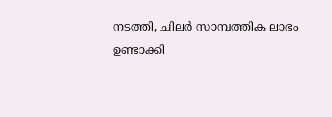നടത്തി, ചിലര്‍ സാമ്പത്തിക ലാഭം ഉണ്ടാക്കി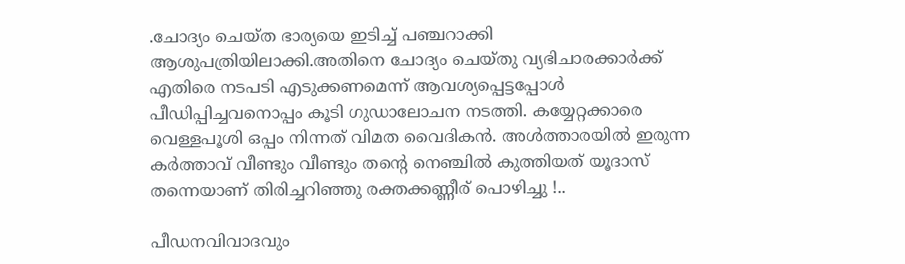.ചോദ്യം ചെയ്ത ഭാര്യയെ ഇടിച്ച് പഞ്ചറാക്കി ആശുപത്രിയിലാക്കി.അതിനെ ചോദ്യം ചെയ്തു വ്യഭിചാരക്കാര്‍ക്ക് എതിരെ നടപടി എടുക്കണമെന്ന് ആവശ്യപ്പെട്ടപ്പോള്‍ പീഡിപ്പിച്ചവനൊപ്പം കൂടി ഗുഡാലോചന നടത്തി. കയ്യേറ്റക്കാരെ വെള്ളപൂശി ഒപ്പം നിന്നത് വിമത വൈദികന്‍. അള്‍ത്താരയില്‍ ഇരുന്ന കര്‍ത്താവ് വീണ്ടും വീണ്ടും തന്റെ നെഞ്ചില്‍ കുത്തിയത് യൂദാസ് തന്നെയാണ് തിരിച്ചറിഞ്ഞു രക്തക്കണ്ണീര് പൊഴിച്ചു !..

പീഡനവിവാദവും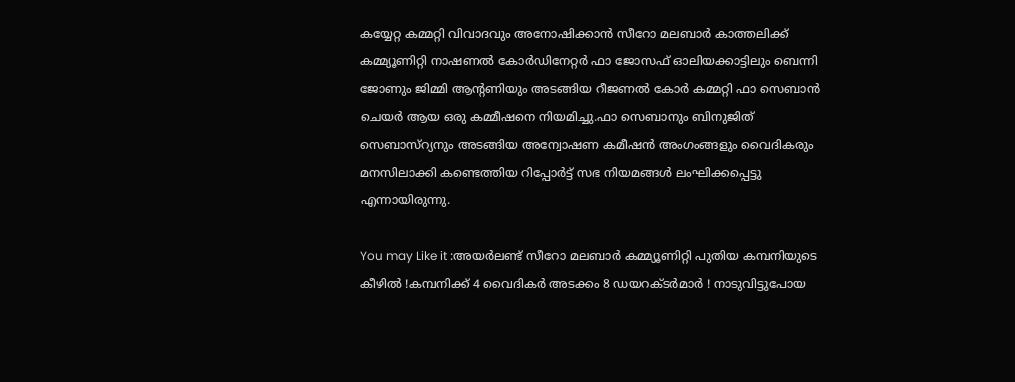കയ്യേറ്റ കമ്മറ്റി വിവാദവും അനോഷിക്കാന്‍ സീറോ മലബാര്‍ കാത്തലിക്ക് കമ്മ്യൂണിറ്റി നാഷണല്‍ കോര്‍ഡിനേറ്റര്‍ ഫാ ജോസഫ് ഓലിയക്കാട്ടിലും ബെന്നി ജോണും ജിമ്മി ആന്റണിയും അടങ്ങിയ റീജണല്‍ കോര്‍ കമ്മറ്റി ഫാ സെബാന്‍ ചെയര്‍ ആയ ഒരു കമ്മീഷനെ നിയമിച്ചു.ഫാ സെബാനും ബിനുജിത് സെബാസ്‌റ്യനും അടങ്ങിയ അന്വോഷണ കമീഷന്‍ അംഗംങ്ങളും വൈദികരും മനസിലാക്കി കണ്ടെത്തിയ റിപ്പോര്‍ട്ട് സഭ നിയമങ്ങള്‍ ലംഘിക്കപ്പെട്ടു എന്നായിരുന്നു.

You may Like it :അയര്‍ലണ്ട് സീറോ മലബാര്‍ കമ്മ്യൂണിറ്റി പുതിയ കമ്പനിയുടെ കീഴില്‍ !കമ്പനിക്ക് 4 വൈദികര്‍ അടക്കം 8 ഡയറക്ടര്‍മാര്‍ ! നാടുവിട്ടുപോയ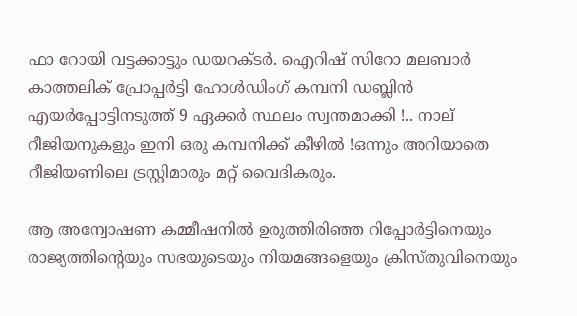ഫാ റോയി വട്ടക്കാട്ടും ഡയറക്ടര്‍. ഐറിഷ് സിറോ മലബാര്‍ കാത്തലിക് പ്രോപ്പര്‍ട്ടി ഹോള്‍ഡിംഗ് കമ്പനി ഡബ്ലിന്‍ എയര്‍പ്പോട്ടിനടുത്ത് 9 ഏക്കര്‍ സ്ഥലം സ്വന്തമാക്കി !.. നാല് റീജിയനുകളും ഇനി ഒരു കമ്പനിക്ക് കീഴില്‍ !ഒന്നും അറിയാതെ റീജിയണിലെ ട്രസ്റ്റിമാരും മറ്റ് വൈദികരും.

ആ അന്വോഷണ കമ്മീഷനില്‍ ഉരുത്തിരിഞ്ഞ റിപ്പോര്‍ട്ടിനെയും രാജ്യത്തിന്റെയും സഭയുടെയും നിയമങ്ങളെയും ക്രിസ്തുവിനെയും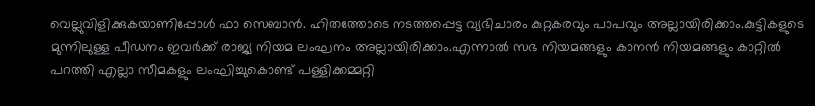വെല്ലുവിളിക്കുകയാണിപ്പോള്‍ ഫാ സെബാന്‍. ഹിതത്തോടെ നടത്തപ്പെട്ട വ്യഭിചാരം കുറ്റകരവും പാപവും അല്ലായിരിക്കാം.കുട്ടികളുടെ മുന്നിലുള്ള പീഡനം ഇവര്‍ക്ക് രാജ്യ നിയമ ലംഘനം അല്ലായിരിക്കാം.എന്നാല്‍ സഭ നിയമങ്ങളും കാനന്‍ നിയമങ്ങളും കാറ്റില്‍ പറത്തി എല്ലാ സീമകളും ലംഘിച്ചുകൊണ്ട് പള്ളിക്കമ്മറ്റി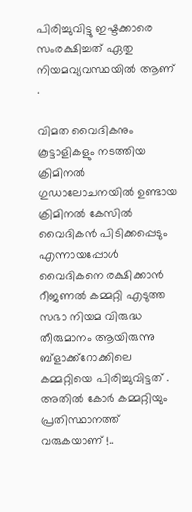പിരിച്ചുവിട്ടു ഇഷ്ടക്കാരെ സംരക്ഷിച്ചത് ഏതു നിയമവ്യവസ്ഥയില്‍ ആണ് .

വിമത വൈദികനും കൂട്ടാളികളും നടത്തിയ ക്രിമിനല്‍ ഗുഡാലോചനയില്‍ ഉണ്ടായ ക്രിമിനല്‍ കേസില്‍ വൈദികന്‍ പിടിക്കപ്പെടും എന്നായപ്പോള്‍ വൈദികനെ രക്ഷിക്കാന്‍ റീജണല്‍ കമ്മറ്റി എടുത്ത സഭാ നിയമ വിരുദ്ധ തീരുമാനം ആയിരുന്നു ബ്ളാക്ക്റോക്കിലെ കമ്മറ്റിയെ പിരിച്ചുവിട്ടത് . അതില്‍ കോര്‍ കമ്മറ്റിയും പ്രതിസ്ഥാനത്ത് വരുകയാണ് !..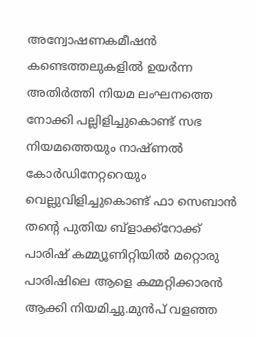അന്വോഷണകമീഷന്‍ കണ്ടെത്തലുകളില്‍ ഉയര്‍ന്ന അതിര്‍ത്തി നിയമ ലംഘനത്തെ നോക്കി പല്ലിളിച്ചുകൊണ്ട് സഭ നിയമത്തെയും നാഷ്ണല്‍ കോര്‍ഡിനേറ്ററെയും വെല്ലുവിളിച്ചുകൊണ്ട് ഫാ സെബാന്‍ തന്റെ പുതിയ ബ്ളാക്ക്റോക്ക് പാരിഷ് കമ്മ്യൂണിറ്റിയില്‍ മറ്റൊരു പാരിഷിലെ ആളെ കമ്മറ്റിക്കാരന്‍ ആക്കി നിയമിച്ചു.മുന്‍പ് വളഞ്ഞ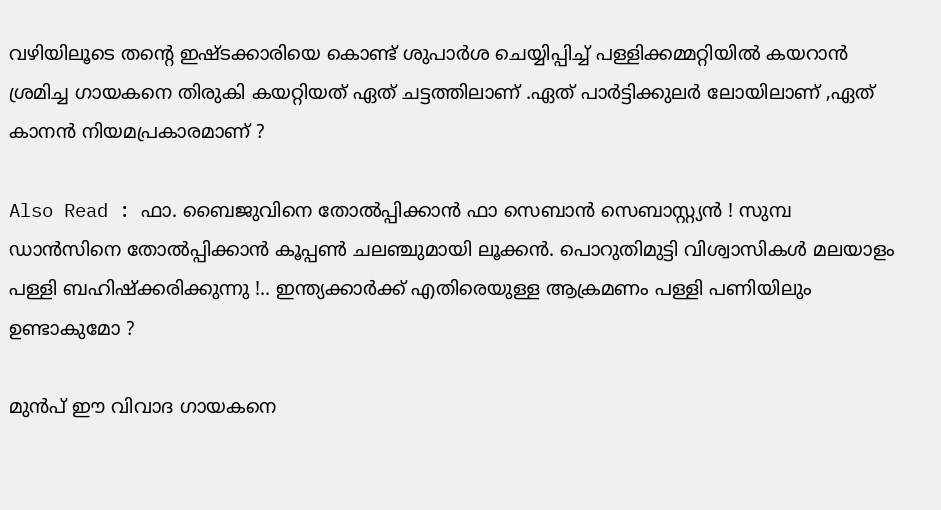വഴിയിലൂടെ തന്റെ ഇഷ്ടക്കാരിയെ കൊണ്ട് ശുപാര്‍ശ ചെയ്യിപ്പിച്ച് പള്ളിക്കമ്മറ്റിയില്‍ കയറാന്‍ ശ്രമിച്ച ഗായകനെ തിരുകി കയറ്റിയത് ഏത് ചട്ടത്തിലാണ് .ഏത് പാര്‍ട്ടിക്കുലര്‍ ലോയിലാണ് ,ഏത് കാനന്‍ നിയമപ്രകാരമാണ് ?

Also Read : ഫാ. ബൈജുവിനെ തോല്‍പ്പിക്കാന്‍ ഫാ സെബാന്‍ സെബാസ്റ്റ്യന്‍ ! സുമ്പ ഡാന്‍സിനെ തോല്‍പ്പിക്കാന്‍ കൂപ്പണ്‍ ചലഞ്ചുമായി ലൂക്കന്‍. പൊറുതിമുട്ടി വിശ്വാസികള്‍ മലയാളം പള്ളി ബഹിഷ്‌ക്കരിക്കുന്നു !.. ഇന്ത്യക്കാര്‍ക്ക് എതിരെയുള്ള ആക്രമണം പള്ളി പണിയിലും ഉണ്ടാകുമോ ?

മുന്‍പ് ഈ വിവാദ ഗായകനെ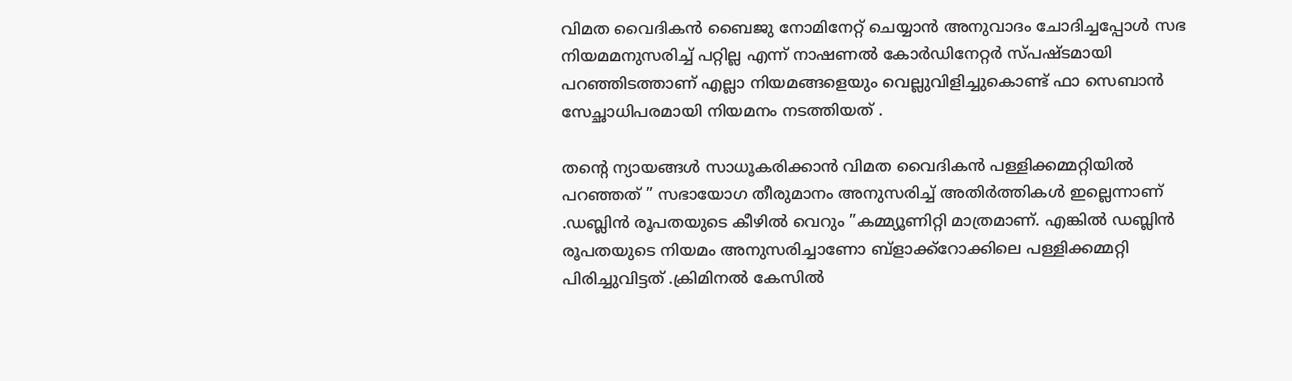വിമത വൈദികന്‍ ബൈജു നോമിനേറ്റ് ചെയ്യാന്‍ അനുവാദം ചോദിച്ചപ്പോള്‍ സഭ നിയമമനുസരിച്ച് പറ്റില്ല എന്ന് നാഷണല്‍ കോര്‍ഡിനേറ്റര്‍ സ്പഷ്ടമായി പറഞ്ഞിടത്താണ് എല്ലാ നിയമങ്ങളെയും വെല്ലുവിളിച്ചുകൊണ്ട് ഫാ സെബാന്‍ സേച്ഛാധിപരമായി നിയമനം നടത്തിയത് .

തന്റെ ന്യായങ്ങള്‍ സാധൂകരിക്കാന്‍ വിമത വൈദികന്‍ പള്ളിക്കമ്മറ്റിയില്‍ പറഞ്ഞത് ” സഭായോഗ തീരുമാനം അനുസരിച്ച് അതിര്‍ത്തികള്‍ ഇല്ലെന്നാണ് .ഡബ്ലിന്‍ രൂപതയുടെ കീഴില്‍ വെറും ”കമ്മ്യൂണിറ്റി മാത്രമാണ്. എങ്കില്‍ ഡബ്ലിന്‍ രൂപതയുടെ നിയമം അനുസരിച്ചാണോ ബ്ളാക്ക്റോക്കിലെ പള്ളിക്കമ്മറ്റി പിരിച്ചുവിട്ടത് .ക്രിമിനല്‍ കേസില്‍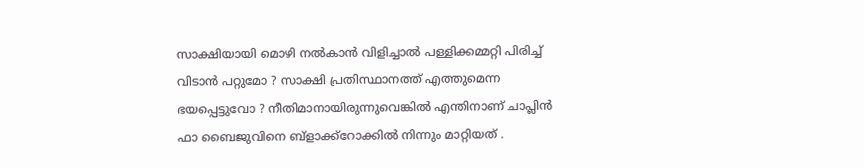സാക്ഷിയായി മൊഴി നല്‍കാന്‍ വിളിച്ചാല്‍ പള്ളിക്കമ്മറ്റി പിരിച്ച് വിടാന്‍ പറ്റുമോ ? സാക്ഷി പ്രതിസ്ഥാനത്ത് എത്തുമെന്ന ഭയപ്പെട്ടുവോ ? നീതിമാനായിരുന്നുവെങ്കില്‍ എന്തിനാണ് ചാപ്ലിന്‍ ഫാ ബൈജുവിനെ ബ്ളാക്ക്റോക്കില്‍ നിന്നും മാറ്റിയത് .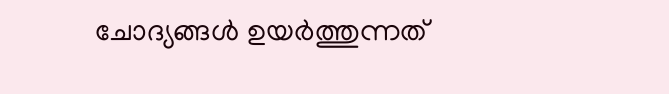ചോദ്യങ്ങള്‍ ഉയര്‍ത്തുന്നത്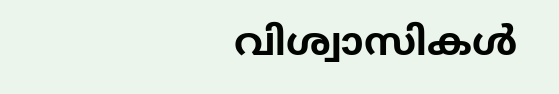വിശ്വാസികള്‍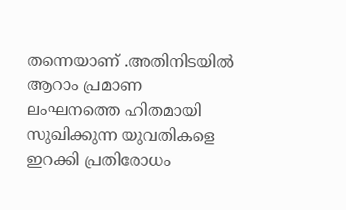തന്നെയാണ് .അതിനിടയില്‍ ആറാം പ്രമാണ ലംഘനത്തെ ഹിതമായി സുഖിക്കുന്ന യുവതികളെ ഇറക്കി പ്രതിരോധം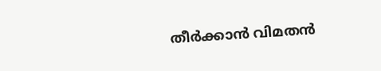തീര്‍ക്കാന്‍ വിമതന്‍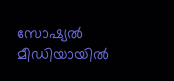സോഷ്യല്‍ മീഡിയായില്‍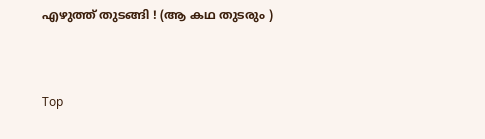എഴുത്ത് തുടങ്ങി ! (ആ കഥ തുടരും )



Top